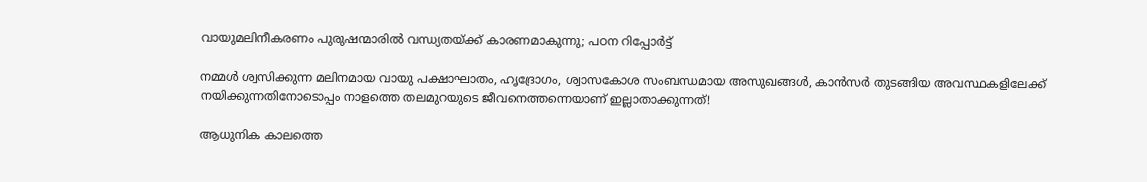വായുമലിനീകരണം പുരുഷന്മാരില്‍ വന്ധ്യതയ്ക്ക് കാരണമാകുന്നു; പഠന റിപ്പോര്‍ട്ട്

നമ്മള്‍ ശ്വസിക്കുന്ന മലിനമായ വായു പക്ഷാഘാതം, ഹൃദ്രോഗം, ശ്വാസകോശ സംബന്ധമായ അസുഖങ്ങള്‍, കാന്‍സര്‍ തുടങ്ങിയ അവസ്ഥകളിലേക്ക് നയിക്കുന്നതിനോടൊപ്പം നാളത്തെ തലമുറയുടെ ജീവനെത്തന്നെയാണ് ഇല്ലാതാക്കുന്നത്!

ആധുനിക കാലത്തെ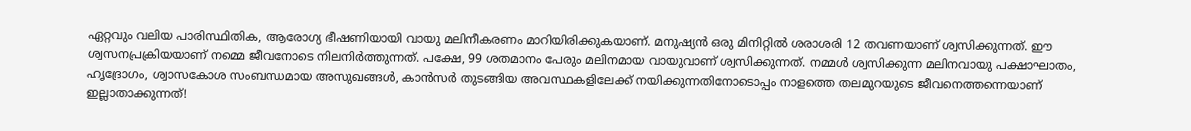ഏറ്റവും വലിയ പാരിസ്ഥിതിക, ആരോഗ്യ ഭീഷണിയായി വായു മലിനീകരണം മാറിയിരിക്കുകയാണ്. മനുഷ്യന്‍ ഒരു മിനിറ്റില്‍ ശരാശരി 12 തവണയാണ് ശ്വസിക്കുന്നത്. ഈ ശ്വസനപ്രക്രിയയാണ് നമ്മെ ജീവനോടെ നിലനിര്‍ത്തുന്നത്. പക്ഷേ, 99 ശതമാനം പേരും മലിനമായ വായുവാണ് ശ്വസിക്കുന്നത്. നമ്മള്‍ ശ്വസിക്കുന്ന മലിനവായു പക്ഷാഘാതം, ഹൃദ്രോഗം, ശ്വാസകോശ സംബന്ധമായ അസുഖങ്ങള്‍, കാന്‍സര്‍ തുടങ്ങിയ അവസ്ഥകളിലേക്ക് നയിക്കുന്നതിനോടൊപ്പം നാളത്തെ തലമുറയുടെ ജീവനെത്തന്നെയാണ് ഇല്ലാതാക്കുന്നത്!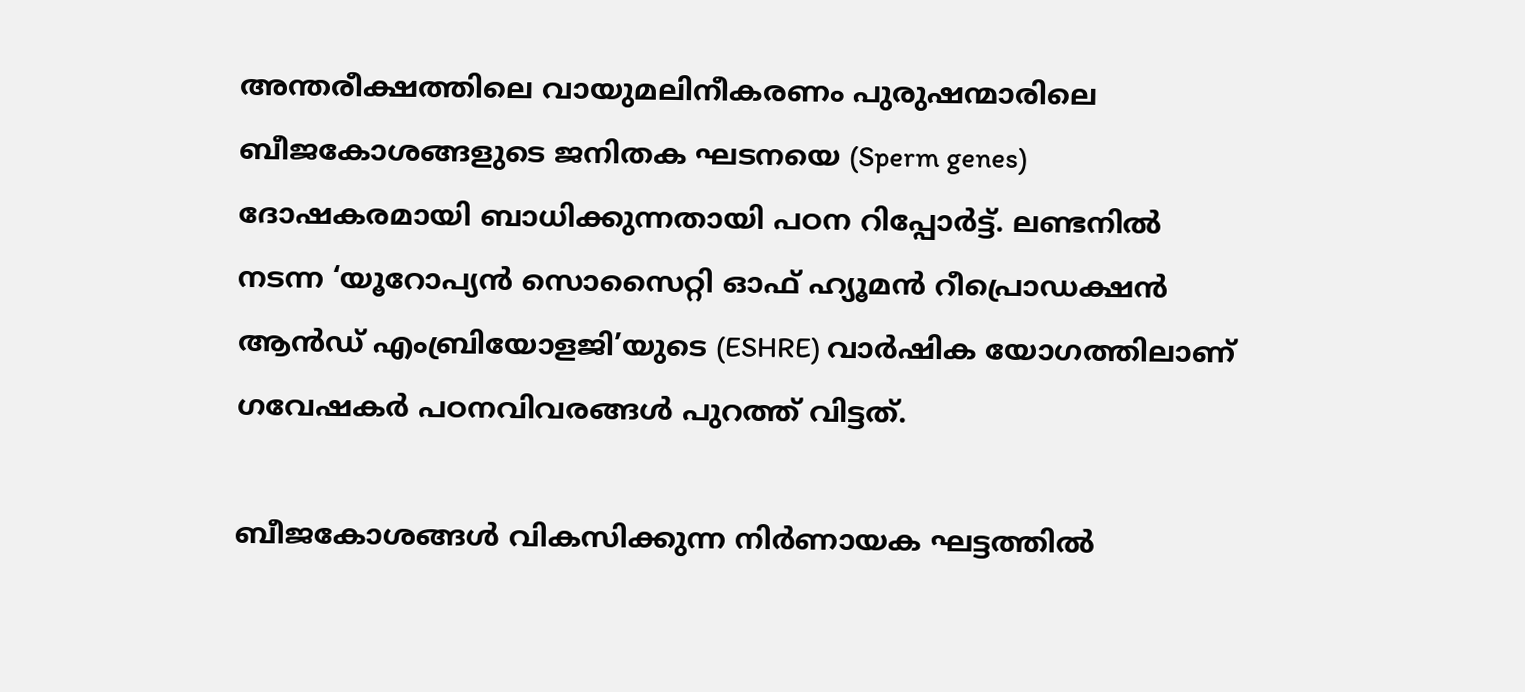അന്തരീക്ഷത്തിലെ വായുമലിനീകരണം പുരുഷന്മാരിലെ ബീജകോശങ്ങളുടെ ജനിതക ഘടനയെ (Sperm genes) ദോഷകരമായി ബാധിക്കുന്നതായി പഠന റിപ്പോര്‍ട്ട്. ലണ്ടനില്‍ നടന്ന ‘യൂറോപ്യന്‍ സൊസൈറ്റി ഓഫ് ഹ്യൂമന്‍ റീപ്രൊഡക്ഷന്‍ ആന്‍ഡ് എംബ്രിയോളജി’യുടെ (ESHRE) വാര്‍ഷിക യോഗത്തിലാണ് ഗവേഷകര്‍ പഠനവിവരങ്ങള്‍ പുറത്ത് വിട്ടത്.

ബീജകോശങ്ങള്‍ വികസിക്കുന്ന നിര്‍ണായക ഘട്ടത്തില്‍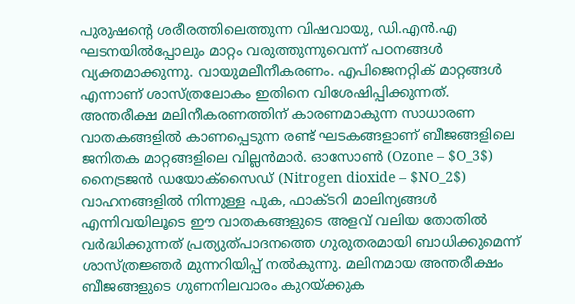പുരുഷന്റെ ശരീരത്തിലെത്തുന്ന വിഷവായു, ഡി.എന്‍.എ ഘടനയില്‍പ്പോലും മാറ്റം വരുത്തുന്നുവെന്ന് പഠനങ്ങള്‍ വ്യക്തമാക്കുന്നു. വായുമലീനീകരണം. എപിജെനറ്റിക് മാറ്റങ്ങള്‍ എന്നാണ് ശാസ്ത്രലോകം ഇതിനെ വിശേഷിപ്പിക്കുന്നത്. അന്തരീക്ഷ മലിനീകരണത്തിന് കാരണമാകുന്ന സാധാരണ വാതകങ്ങളില്‍ കാണപ്പെടുന്ന രണ്ട് ഘടകങ്ങളാണ് ബീജങ്ങളിലെ ജനിതക മാറ്റങ്ങളിലെ വില്ലന്‍മാര്‍. ഓസോണ്‍ (Ozone – $O_3$) നൈട്രജന്‍ ഡയോക്‌സൈഡ് (Nitrogen dioxide – $NO_2$) വാഹനങ്ങളില്‍ നിന്നുള്ള പുക, ഫാക്ടറി മാലിന്യങ്ങള്‍ എന്നിവയിലൂടെ ഈ വാതകങ്ങളുടെ അളവ് വലിയ തോതില്‍ വര്‍ദ്ധിക്കുന്നത് പ്രത്യുത്പാദനത്തെ ഗുരുതരമായി ബാധിക്കുമെന്ന് ശാസ്ത്രജ്ഞര്‍ മുന്നറിയിപ്പ് നല്‍കുന്നു. മലിനമായ അന്തരീക്ഷം ബീജങ്ങളുടെ ഗുണനിലവാരം കുറയ്ക്കുക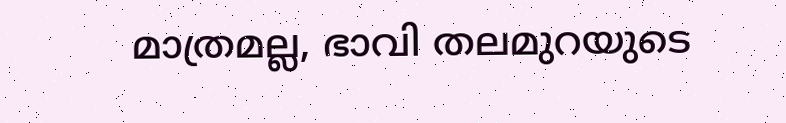മാത്രമല്ല, ഭാവി തലമുറയുടെ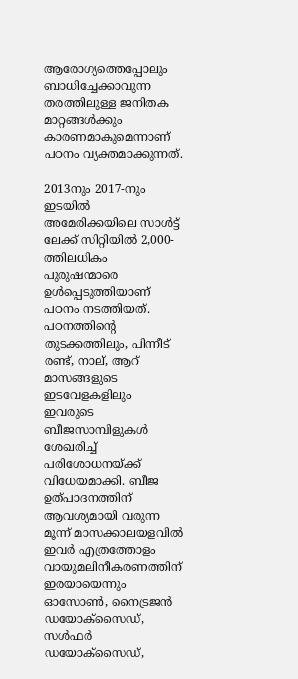ആരോഗ്യത്തെപ്പോലും ബാധിച്ചേക്കാവുന്ന തരത്തിലുള്ള ജനിതക മാറ്റങ്ങള്‍ക്കും കാരണമാകുമെന്നാണ് പഠനം വ്യക്തമാക്കുന്നത്.

2013നും 2017-നും ഇടയില്‍ അമേരിക്കയിലെ സാള്‍ട്ട് ലേക്ക് സിറ്റിയില്‍ 2,000-ത്തിലധികം പുരുഷന്മാരെ ഉള്‍പ്പെടുത്തിയാണ് പഠനം നടത്തിയത്. പഠനത്തിന്റെ തുടക്കത്തിലും, പിന്നീട് രണ്ട്, നാല്, ആറ് മാസങ്ങളുടെ ഇടവേളകളിലും ഇവരുടെ ബീജസാമ്പിളുകള്‍ ശേഖരിച്ച് പരിശോധനയ്ക്ക് വിധേയമാക്കി. ബീജ ഉത്പാദനത്തിന് ആവശ്യമായി വരുന്ന മൂന്ന് മാസക്കാലയളവില്‍ ഇവര്‍ എത്രത്തോളം വായുമലിനീകരണത്തിന് ഇരയായെന്നും ഓസോണ്‍, നൈട്രജന്‍ ഡയോക്‌സൈഡ്, സള്‍ഫര്‍ ഡയോക്‌സൈഡ്,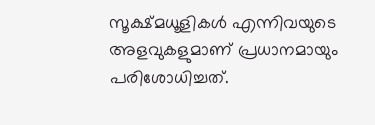സൂക്ഷ്മധൂളികള്‍ എന്നിവയുടെ അളവുകളുമാണ് പ്രധാനമായും പരിശോധിച്ചത്.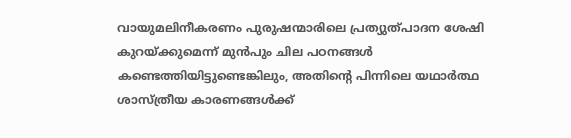വായുമലിനീകരണം പുരുഷന്മാരിലെ പ്രത്യുത്പാദന ശേഷി കുറയ്ക്കുമെന്ന് മുന്‍പും ചില പഠനങ്ങള്‍ കണ്ടെത്തിയിട്ടുണ്ടെങ്കിലും, അതിന്റെ പിന്നിലെ യഥാര്‍ത്ഥ ശാസ്ത്രീയ കാരണങ്ങള്‍ക്ക്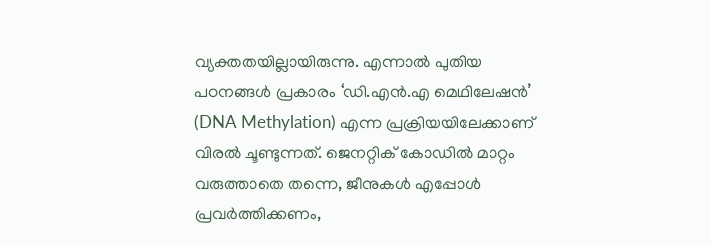വ്യക്തതയില്ലായിരുന്നു. എന്നാല്‍ പുതിയ പഠനങ്ങള്‍ പ്രകാരം ‘ഡി.എന്‍.എ മെഥിലേഷന്‍’ (DNA Methylation) എന്ന പ്രക്രിയയിലേക്കാണ് വിരല്‍ ചൂണ്ടുന്നത്. ജെനറ്റിക് കോഡില്‍ മാറ്റം വരുത്താതെ തന്നെ, ജീനുകള്‍ എപ്പോള്‍ പ്രവര്‍ത്തിക്കണം,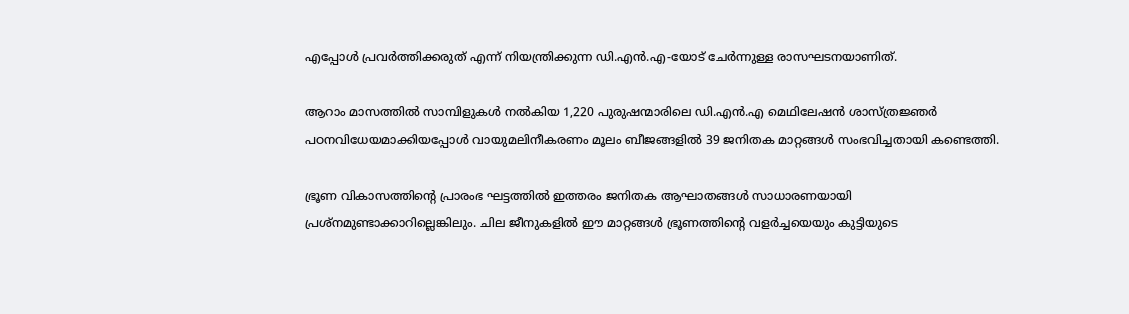എപ്പോള്‍ പ്രവര്‍ത്തിക്കരുത് എന്ന് നിയന്ത്രിക്കുന്ന ഡി.എന്‍.എ-യോട് ചേര്‍ന്നുള്ള രാസഘടനയാണിത്.

ആറാം മാസത്തില്‍ സാമ്പിളുകള്‍ നല്‍കിയ 1,220 പുരുഷന്മാരിലെ ഡി.എന്‍.എ മെഥിലേഷന്‍ ശാസ്ത്രജ്ഞര്‍ പഠനവിധേയമാക്കിയപ്പോള്‍ വായുമലിനീകരണം മൂലം ബീജങ്ങളില്‍ 39 ജനിതക മാറ്റങ്ങള്‍ സംഭവിച്ചതായി കണ്ടെത്തി.

ഭ്രൂണ വികാസത്തിന്റെ പ്രാരംഭ ഘട്ടത്തില്‍ ഇത്തരം ജനിതക ആഘാതങ്ങള്‍ സാധാരണയായി പ്രശ്‌നമുണ്ടാക്കാറില്ലെങ്കിലും. ചില ജീനുകളില്‍ ഈ മാറ്റങ്ങള്‍ ഭ്രൂണത്തിന്റെ വളര്‍ച്ചയെയും കുട്ടിയുടെ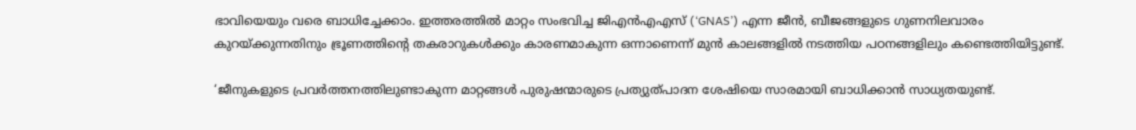ഭാവിയെയും വരെ ബാധിച്ചേക്കാം. ഇത്തരത്തില്‍ മാറ്റം സംഭവിച്ച ജിഎന്‍എഎസ് (‘GNAS’) എന്ന ജീന്‍, ബീജങ്ങളുടെ ഗുണനിലവാരം കുറയ്ക്കുന്നതിനും ഭ്രൂണത്തിന്റെ തകരാറുകള്‍ക്കും കാരണമാകുന്ന ഒന്നാണെന്ന് മുന്‍ കാലങ്ങളില്‍ നടത്തിയ പഠനങ്ങളിലും കണ്ടെത്തിയിട്ടുണ്ട്.

‘ജീനുകളുടെ പ്രവര്‍ത്തനത്തിലുണ്ടാകുന്ന മാറ്റങ്ങള്‍ പുരുഷന്മാരുടെ പ്രത്യുത്പാദന ശേഷിയെ സാരമായി ബാധിക്കാന്‍ സാധ്യതയുണ്ട്.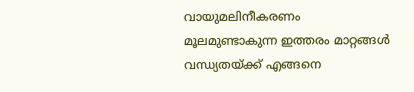വായുമലിനീകരണം മൂലമുണ്ടാകുന്ന ഇത്തരം മാറ്റങ്ങള്‍ വന്ധ്യതയ്ക്ക് എങ്ങനെ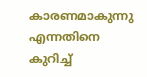കാരണമാകുന്നു എന്നതിനെ കുറിച്ച്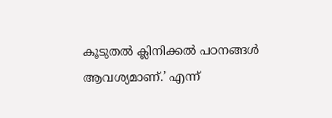കൂടുതല്‍ ക്ലിനിക്കല്‍ പഠനങ്ങള്‍ ആവശ്യമാണ്.’ എന്ന്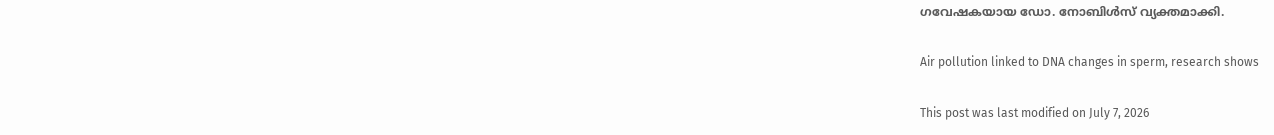ഗവേഷകയായ ഡോ. നോബിള്‍സ് വ്യക്തമാക്കി.

Air pollution linked to DNA changes in sperm, research shows

This post was last modified on July 7, 2026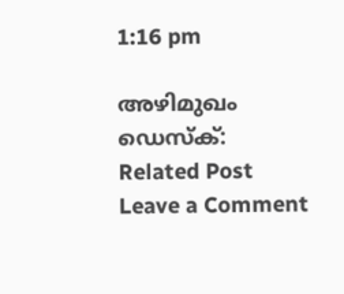1:16 pm

അഴിമുഖം ഡെസ്‌ക്:
Related Post
Leave a Comment